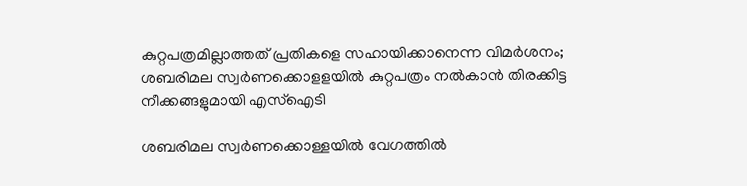കുറ്റപത്രമില്ലാത്തത് പ്രതികളെ സഹായിക്കാനെന്ന വിമര്‍ശനം; ശബരിമല സ്വര്‍ണക്കൊളളയില്‍ കുറ്റപത്രം നല്‍കാന്‍ തിരക്കിട്ട നീക്കങ്ങളുമായി എസ്‌ഐടി

ശബരിമല സ്വര്‍ണക്കൊള്ളയില്‍ വേഗത്തില്‍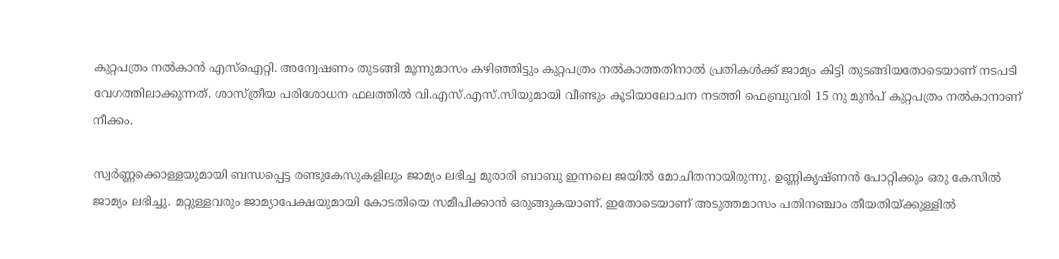കുറ്റപത്രം നല്‍കാന്‍ എസ്‌ഐറ്റി. അന്വേഷണം തുടങ്ങി മൂന്നുമാസം കഴിഞ്ഞിട്ടും കുറ്റപത്രം നല്‍കാത്തതിനാല്‍ പ്രതികള്‍ക്ക് ജാമ്യം കിട്ടി തുടങ്ങിയതോടെയാണ് നടപടി വേഗത്തിലാക്കുന്നത്. ശാസ്ത്രീയ പരിശോധന ഫലത്തില്‍ വി.എസ്.എസ്.സിയുമായി വീണ്ടും കൂടിയാലോചന നടത്തി ഫെബ്രുവരി 15 നു മുന്‍പ് കുറ്റപത്രം നല്‍കാനാണ് നീക്കം.

സ്വര്‍ണ്ണക്കൊള്ളയുമായി ബന്ധപ്പെട്ട രണ്ടുകേസുകളിലും ജാമ്യം ലഭിച്ച മുരാരി ബാബു ഇന്നലെ ജയില്‍ മോചിതനായിരുന്നു. ഉണ്ണികൃഷ്ണന്‍ പോറ്റിക്കും ഒരു കേസില്‍ ജാമ്യം ലഭിച്ചു. മറ്റുള്ളവരും ജാമ്യാപേക്ഷയുമായി കോടതിയെ സമീപിക്കാന്‍ ഒരുങ്ങുകയാണ്. ഇതോടെയാണ് അടുത്തമാസം പതിനഞ്ചാം തീയതിയ്ക്കുള്ളില്‍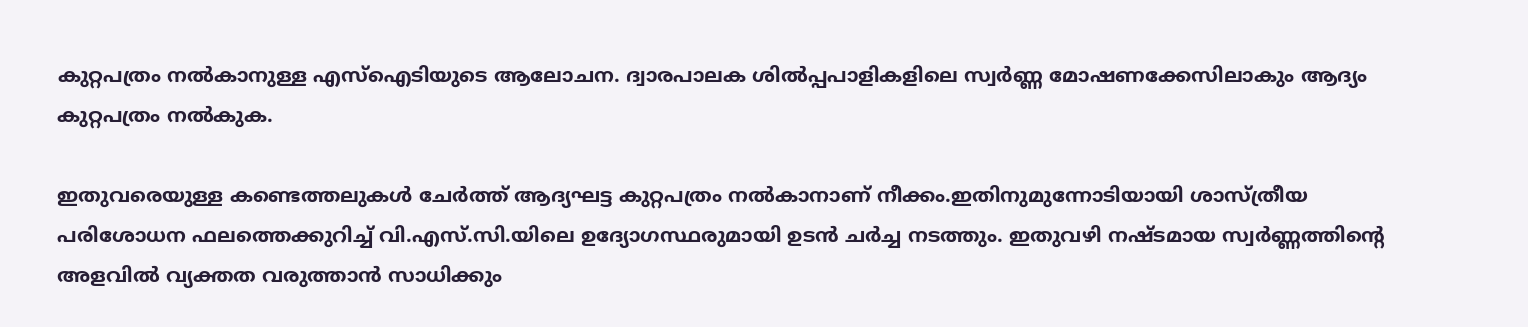കുറ്റപത്രം നല്‍കാനുള്ള എസ്‌ഐടിയുടെ ആലോചന. ദ്വാരപാലക ശില്‍പ്പപാളികളിലെ സ്വര്‍ണ്ണ മോഷണക്കേസിലാകും ആദ്യം കുറ്റപത്രം നല്‍കുക.

ഇതുവരെയുള്ള കണ്ടെത്തലുകള്‍ ചേര്‍ത്ത് ആദ്യഘട്ട കുറ്റപത്രം നല്‍കാനാണ് നീക്കം.ഇതിനുമുന്നോടിയായി ശാസ്ത്രീയ പരിശോധന ഫലത്തെക്കുറിച്ച് വി.എസ്.സി.യിലെ ഉദ്യോഗസ്ഥരുമായി ഉടന്‍ ചര്‍ച്ച നടത്തും. ഇതുവഴി നഷ്ടമായ സ്വര്‍ണ്ണത്തിന്റെ അളവില്‍ വ്യക്തത വരുത്താന്‍ സാധിക്കും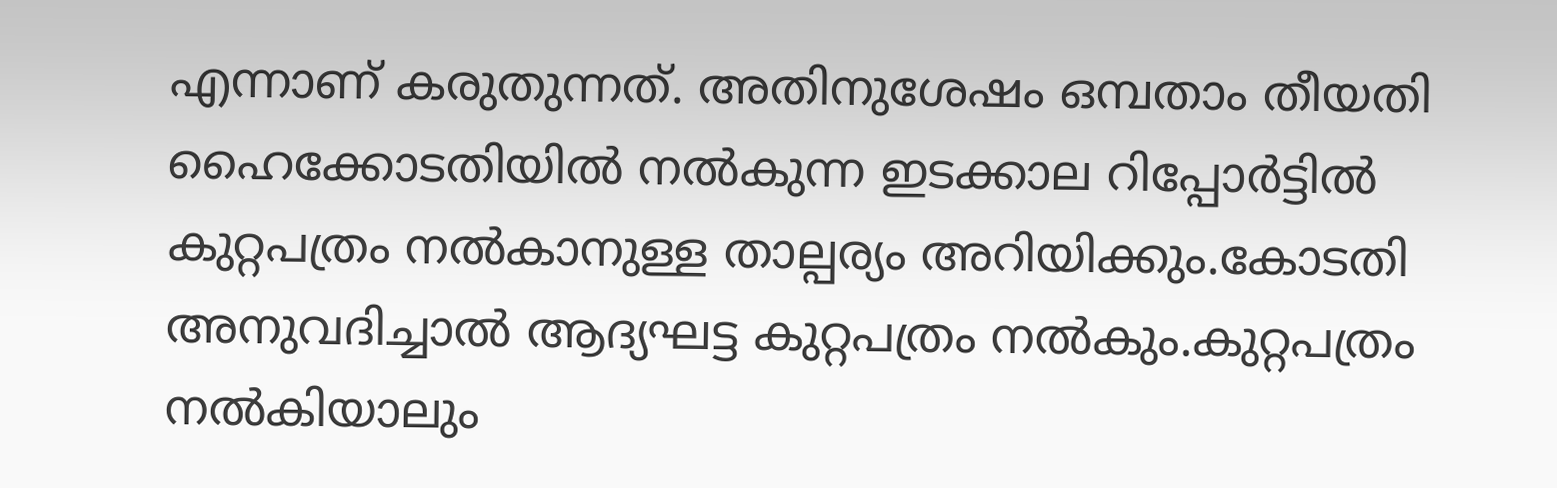എന്നാണ് കരുതുന്നത്. അതിനുശേഷം ഒമ്പതാം തീയതി ഹൈക്കോടതിയില്‍ നല്‍കുന്ന ഇടക്കാല റിപ്പോര്‍ട്ടില്‍ കുറ്റപത്രം നല്‍കാനുള്ള താല്പര്യം അറിയിക്കും.കോടതി അനുവദിച്ചാല്‍ ആദ്യഘട്ട കുറ്റപത്രം നല്‍കും.കുറ്റപത്രം നല്‍കിയാലും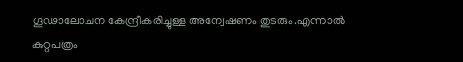ഗൂഢാലോചന കേന്ദ്രീകരിച്ചുള്ള അന്വേഷണം തുടരും.എന്നാല്‍ കുറ്റപത്രം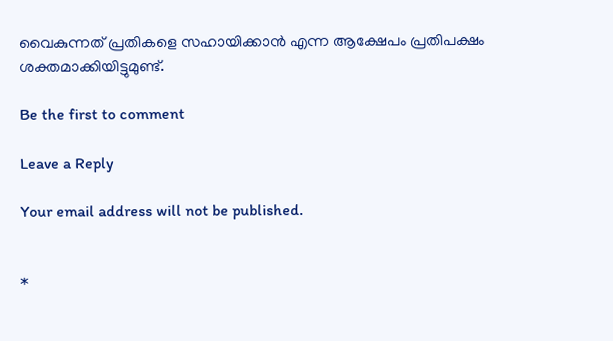വൈകുന്നത് പ്രതികളെ സഹായിക്കാന്‍ എന്ന ആക്ഷേപം പ്രതിപക്ഷം ശക്തമാക്കിയിട്ടുമുണ്ട്.

Be the first to comment

Leave a Reply

Your email address will not be published.


*